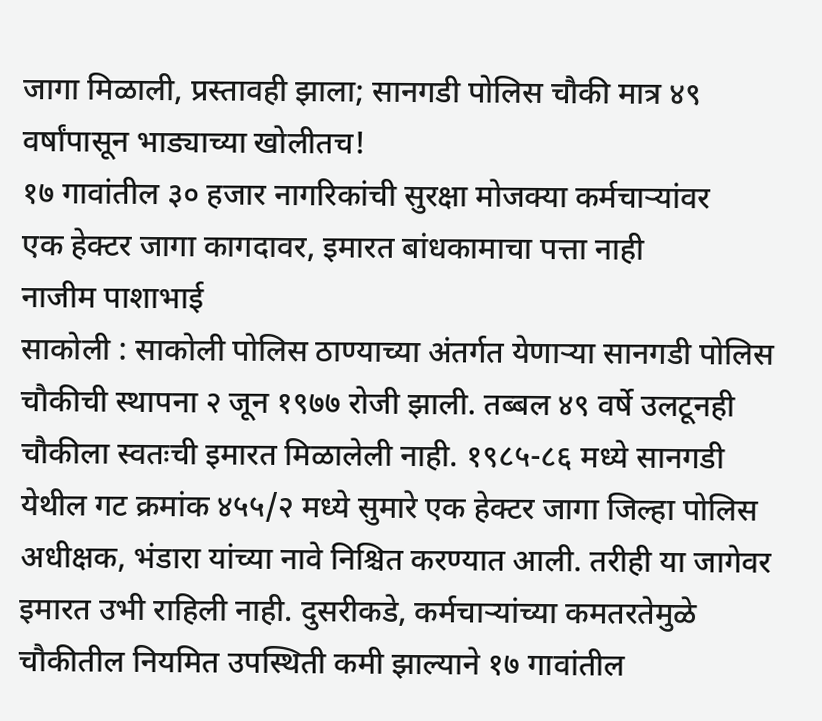जागा मिळाली, प्रस्तावही झाला; सानगडी पोलिस चौकी मात्र ४९ वर्षांपासून भाड्याच्या खोलीतच!
१७ गावांतील ३० हजार नागरिकांची सुरक्षा मोजक्या कर्मचाऱ्यांवर
एक हेक्टर जागा कागदावर, इमारत बांधकामाचा पत्ता नाही
नाजीम पाशाभाई
साकोली : साकोली पोलिस ठाण्याच्या अंतर्गत येणाऱ्या सानगडी पोलिस चौकीची स्थापना २ जून १९७७ रोजी झाली. तब्बल ४९ वर्षे उलटूनही चौकीला स्वतःची इमारत मिळालेली नाही. १९८५-८६ मध्ये सानगडी येथील गट क्रमांक ४५५/२ मध्ये सुमारे एक हेक्टर जागा जिल्हा पोलिस अधीक्षक, भंडारा यांच्या नावे निश्चित करण्यात आली. तरीही या जागेवर इमारत उभी राहिली नाही. दुसरीकडे, कर्मचाऱ्यांच्या कमतरतेमुळे चौकीतील नियमित उपस्थिती कमी झाल्याने १७ गावांतील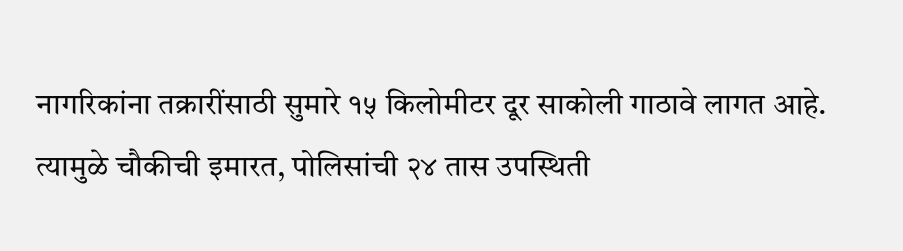नागरिकांना तक्रारींसाठी सुमारे १५ किलोमीटर दूर साकोली गाठावे लागत आहे. त्यामुळे चौकीची इमारत, पोलिसांची २४ तास उपस्थिती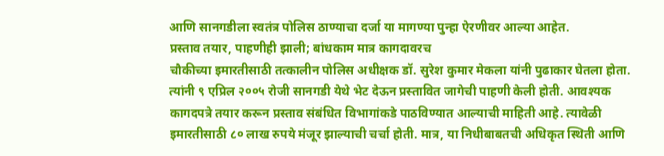आणि सानगडीला स्वतंत्र पोलिस ठाण्याचा दर्जा या मागण्या पुन्हा ऐरणीवर आल्या आहेत.
प्रस्ताव तयार, पाहणीही झाली; बांधकाम मात्र कागदावरच
चौकीच्या इमारतीसाठी तत्कालीन पोलिस अधीक्षक डॉ. सुरेश कुमार मेकला यांनी पुढाकार घेतला होता. त्यांनी ९ एप्रिल २००५ रोजी सानगडी येथे भेट देऊन प्रस्तावित जागेची पाहणी केली होती. आवश्यक कागदपत्रे तयार करून प्रस्ताव संबंधित विभागांकडे पाठविण्यात आल्याची माहिती आहे. त्यावेळी इमारतीसाठी ८० लाख रुपये मंजूर झाल्याची चर्चा होती. मात्र, या निधीबाबतची अधिकृत स्थिती आणि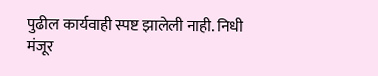पुढील कार्यवाही स्पष्ट झालेली नाही. निधी मंजूर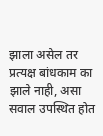झाला असेल तर प्रत्यक्ष बांधकाम का झाले नाही, असा सवाल उपस्थित होत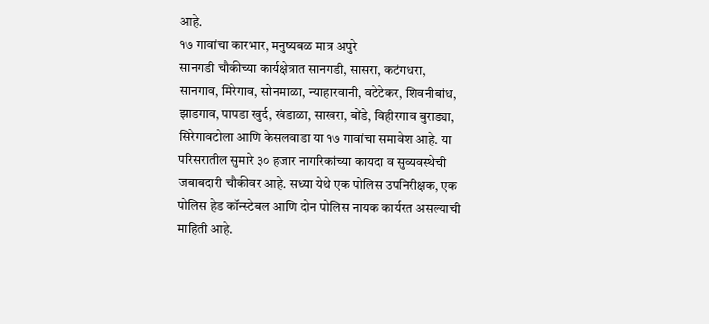आहे.
१७ गावांचा कारभार, मनुष्यबळ मात्र अपुरे
सानगडी चौकीच्या कार्यक्षेत्रात सानगडी, सासरा, कटंगधरा, सानगाव, मिरेगाव, सोनमाळा, न्याहारवानी, वटेटेकर, शिवनीबांध, झाडगाव, पापडा खुर्द, खंडाळा, साखरा, बोंडे, विहीरगाव बुराड्या, सिरेगावटोला आणि केसलवाडा या १७ गावांचा समावेश आहे. या परिसरातील सुमारे ३० हजार नागरिकांच्या कायदा व सुव्यवस्थेची जबाबदारी चौकीवर आहे. सध्या येथे एक पोलिस उपनिरीक्षक, एक पोलिस हेड कॉन्स्टेबल आणि दोन पोलिस नायक कार्यरत असल्याची माहिती आहे.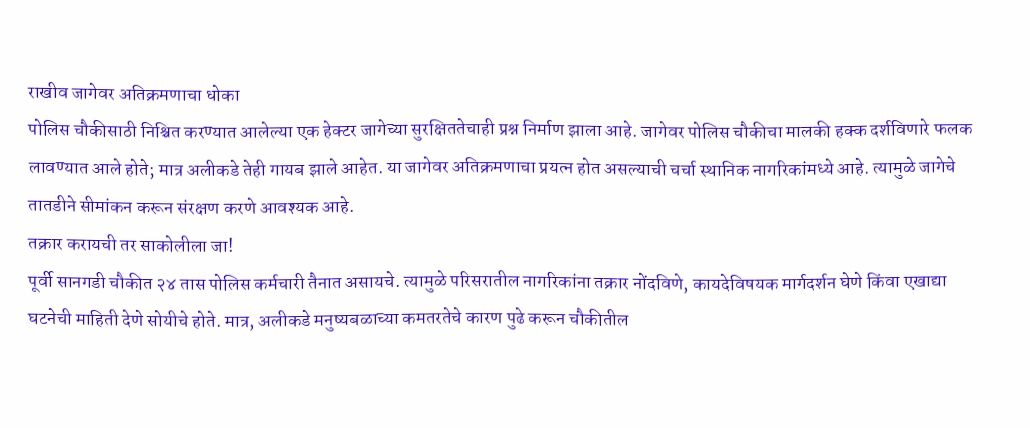राखीव जागेवर अतिक्रमणाचा धोका
पोलिस चौकीसाठी निश्चित करण्यात आलेल्या एक हेक्टर जागेच्या सुरक्षिततेचाही प्रश्न निर्माण झाला आहे. जागेवर पोलिस चौकीचा मालकी हक्क दर्शविणारे फलक लावण्यात आले होते; मात्र अलीकडे तेही गायब झाले आहेत. या जागेवर अतिक्रमणाचा प्रयत्न होत असल्याची चर्चा स्थानिक नागरिकांमध्ये आहे. त्यामुळे जागेचे तातडीने सीमांकन करून संरक्षण करणे आवश्यक आहे.
तक्रार करायची तर साकोलीला जा!
पूर्वी सानगडी चौकीत २४ तास पोलिस कर्मचारी तैनात असायचे. त्यामुळे परिसरातील नागरिकांना तक्रार नोंदविणे, कायदेविषयक मार्गदर्शन घेणे किंवा एखाद्या घटनेची माहिती देणे सोयीचे होते. मात्र, अलीकडे मनुष्यबळाच्या कमतरतेचे कारण पुढे करून चौकीतील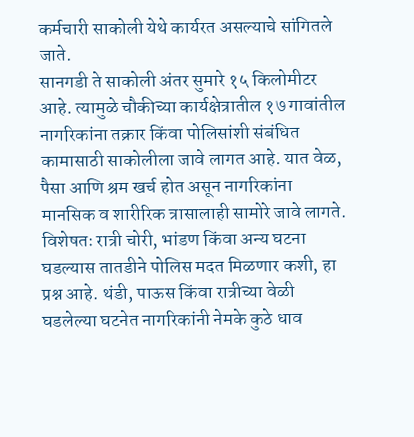कर्मचारी साकोली येथे कार्यरत असल्याचे सांगितले जाते.
सानगडी ते साकोली अंतर सुमारे १५ किलोमीटर आहे. त्यामुळे चौकीच्या कार्यक्षेत्रातील १७ गावांतील नागरिकांना तक्रार किंवा पोलिसांशी संबंधित कामासाठी साकोलीला जावे लागत आहे. यात वेळ, पैसा आणि श्रम खर्च होत असून नागरिकांना मानसिक व शारीरिक त्रासालाही सामोरे जावे लागते. विशेषतः रात्री चोरी, भांडण किंवा अन्य घटना घडल्यास तातडीने पोलिस मदत मिळणार कशी, हा प्रश्न आहे. थंडी, पाऊस किंवा रात्रीच्या वेळी घडलेल्या घटनेत नागरिकांनी नेमके कुठे धाव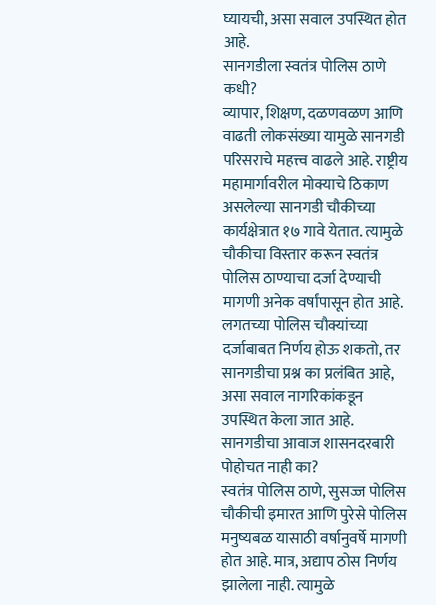घ्यायची, असा सवाल उपस्थित होत आहे.
सानगडीला स्वतंत्र पोलिस ठाणे कधी?
व्यापार, शिक्षण, दळणवळण आणि वाढती लोकसंख्या यामुळे सानगडी परिसराचे महत्त्व वाढले आहे. राष्ट्रीय महामार्गावरील मोक्याचे ठिकाण असलेल्या सानगडी चौकीच्या कार्यक्षेत्रात १७ गावे येतात. त्यामुळे चौकीचा विस्तार करून स्वतंत्र पोलिस ठाण्याचा दर्जा देण्याची मागणी अनेक वर्षांपासून होत आहे. लगतच्या पोलिस चौक्यांच्या दर्जाबाबत निर्णय होऊ शकतो, तर सानगडीचा प्रश्न का प्रलंबित आहे, असा सवाल नागरिकांकडून उपस्थित केला जात आहे.
सानगडीचा आवाज शासनदरबारी पोहोचत नाही का?
स्वतंत्र पोलिस ठाणे, सुसज्ज पोलिस चौकीची इमारत आणि पुरेसे पोलिस मनुष्यबळ यासाठी वर्षानुवर्षे मागणी होत आहे. मात्र, अद्याप ठोस निर्णय झालेला नाही. त्यामुळे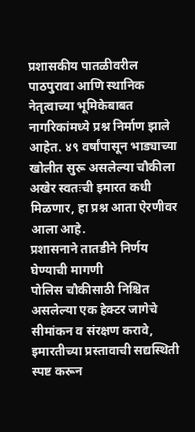प्रशासकीय पातळीवरील पाठपुरावा आणि स्थानिक नेतृत्वाच्या भूमिकेबाबत नागरिकांमध्ये प्रश्न निर्माण झाले आहेत. ४९ वर्षांपासून भाड्याच्या खोलीत सुरू असलेल्या चौकीला अखेर स्वतःची इमारत कधी मिळणार, हा प्रश्न आता ऐरणीवर आला आहे.
प्रशासनाने तातडीने निर्णय घेण्याची मागणी
पोलिस चौकीसाठी निश्चित असलेल्या एक हेक्टर जागेचे सीमांकन व संरक्षण करावे, इमारतीच्या प्रस्तावाची सद्यस्थिती स्पष्ट करून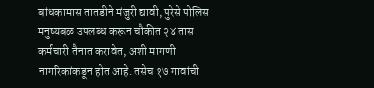बांधकामास तातडीने मंजुरी द्यावी, पुरेसे पोलिस मनुष्यबळ उपलब्ध करून चौकीत २४ तास कर्मचारी तैनात करावेत, अशी मागणी नागरिकांकडून होत आहे. तसेच १७ गावांची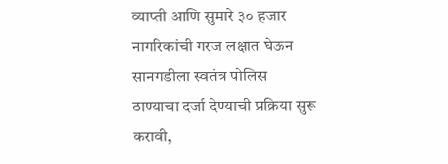व्याप्ती आणि सुमारे ३० हजार नागरिकांची गरज लक्षात घेऊन सानगडीला स्वतंत्र पोलिस ठाण्याचा दर्जा देण्याची प्रक्रिया सुरू करावी,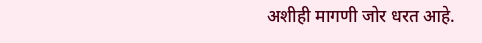अशीही मागणी जोर धरत आहे.